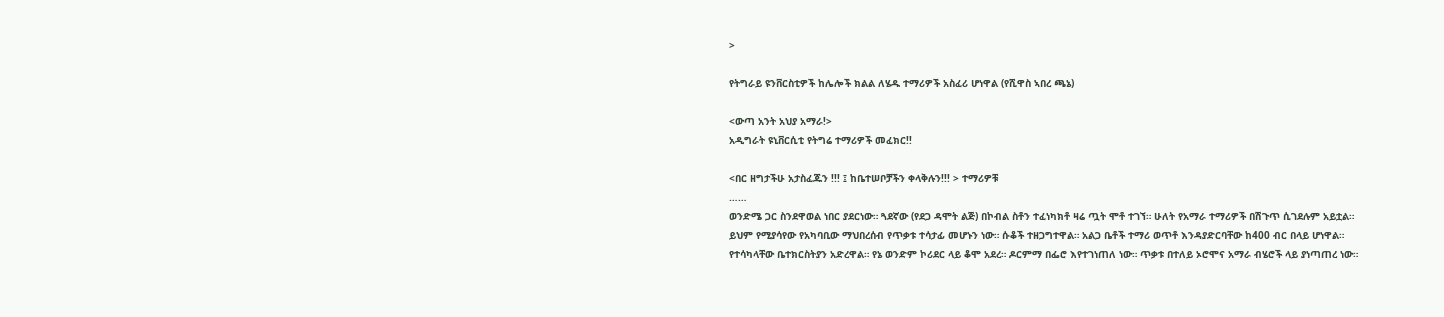>

የትግራይ ዩንቨርስቲዎች ከሌሎች ክልል ለሄዱ ተማሪዎች አስፈሪ ሆነዋል (የሺዋስ ኣበረ ጫኔ)

<ውጣ አንት አህያ አማራ!>
አዲግራት ዩኒቨርሲቲ የትግሬ ተማሪዎች መፈክር!!

<በር ዘግታችሁ አታስፈጁን !!! ፤ ከቤተሠቦቻችን ቀላቅሉን!!! > ተማሪዎቹ
……
ወንድሜ ጋር ስንደዋወል ነበር ያደርነው። ጓደኛው (የደጋ ዳሞት ልጅ) በኮብል ስቶን ተፈነካክቶ ዛሬ ጧት ሞቶ ተገኘ። ሁለት የአማራ ተማሪዎች በሽጉጥ ሲገደሉም አይቷል። ይህም የሚያሳየው የአካባቢው ማህበረሰብ የጥቃቱ ተሳታፊ መሆኑን ነው። ሱቆች ተዘጋግተዋል። አልጋ ቤቶች ተማሪ ወጥቶ እንዳያድርባቸው ከ400 ብር በላይ ሆነዋል። የተሳካላቸው ቤተክርስትያን አድረዋል። የኔ ወንድም ኮሪደር ላይ ቆሞ አደረ። ዶርምማ በፌሮ እየተገነጠለ ነው። ጥቃቱ በተለይ ኦሮሞና አማራ ብሄሮች ላይ ያነጣጠረ ነው።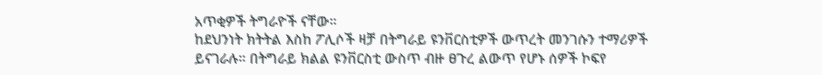አጥቂዎች ትግራዮች ናቸው።
ከደህንነት ክትትል እስከ ፖሊሶች ዛቻ በትግራይ ዩንቨርስቲዎች ውጥረት መንገሱን ተማሪዎች ይናገራሉ። በትግራይ ክልል ዩንቨርስቲ ውስጥ ብዙ ፀጉረ ልውጥ የሆኑ ሰዎች ኮፍየ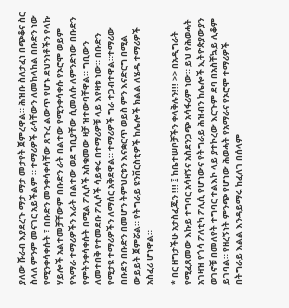ያለው ሹራብ እያደረጉ ማታ ማታ መታየት ጀምረዋል። ሕዝቡ ስለታፈነ በጭቆና ስር ስላለ ምንም መናገር አይችልም ። ተማሪዎች ራሳቸውን ለመከላከል በቡድን ነው የሚንቀሳቀሱት ፣ በቡድን መንቀሳቀሳቸው ጸጉረ ልውጥ የሆኑ ደህንነቶችን የላኩ ሃይሎች አልተመቻቸውም በቡድን ራት በልተው የሚንቀሳቀሱ የኦሮሞ ወይም የኣማራ ተማሪዎችን እራት በልተው ወደ ግቢያቸው ሲመለሱ ለምንድነው በቡድን የምትንቀሳቀሱት በሚል ፖሊሶች አስቁመው ዛቻ ዝተውባቸዋል። ግቢውን ለመተበቅ የተመደቡ ፖሊሶች ሳይቀሩ በተማሪዎቹ ላይ እየዛቱ ነው። በቡድን የሚታዩ ተማሪዎችን ለማሰር አቅደዋል። ተማሪዎች ግራ ተጋብተዋል።ተማሪው በቡደን በቡድን በመሆን ትምህርቱን እናቋርጥ ወይስ ምን እናድርግ በሚል ውይይት ጀምሯል። የትግራይ ዩንቨርስቲዎች ከሌሎች ክልል ለሄዱ ተማሪዎች አስፈሪ ሆነዋል።

* በር ዘግታችሁ አታስፈጁን !!! ፤ ከቤተሠቦቻችን ቀላቅሉን!!! >> በአዲግራት የሚፈጸመው እኩይ ተግባር አሳዛኝና አስደንጋጭ አሳፋሪም ነው። ይህ የሕወሓት አገዛዝ የጎሳ ፖለቲካ ፖሊሲ የሆነውና የትግራይ ሕዝብን ከሌሎች ኢትዮጵያውያን ወገኖቹ በመለየት ተግባር ተልእኮ ላይ ያተኮረው እርጉም ደባ በአስቸኳይ ሊቆም ይገባል። የዘረኝነት ምንጭ የሆነው ሕወሓት የአማራና የኦሮሞ ተማሪዎች በትግራይ እልል እንዳይማሩ ከፈለገ በሰላም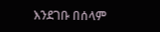እንደገቡ በሰላም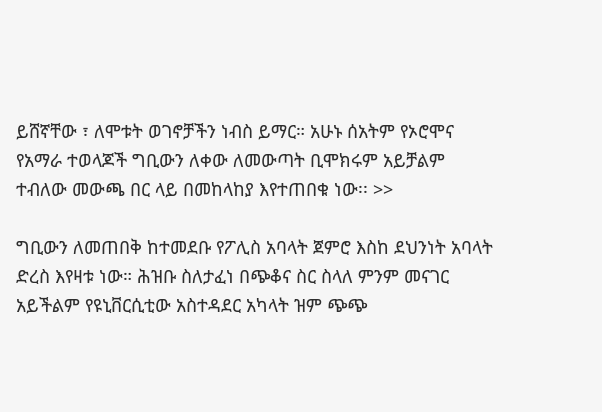ይሸኛቸው ፣ ለሞቱት ወገኖቻችን ነብስ ይማር። አሁኑ ሰአትም የኦሮሞና የአማራ ተወላጆች ግቢውን ለቀው ለመውጣት ቢሞክሩም አይቻልም ተብለው መውጫ በር ላይ በመከላከያ እየተጠበቁ ነው፡፡ >>

ግቢውን ለመጠበቅ ከተመደቡ የፖሊስ አባላት ጀምሮ እስከ ደህንነት አባላት ድረስ እየዛቱ ነው። ሕዝቡ ስለታፈነ በጭቆና ስር ስላለ ምንም መናገር አይችልም የዩኒቨርሲቲው አስተዳደር አካላት ዝም ጭጭ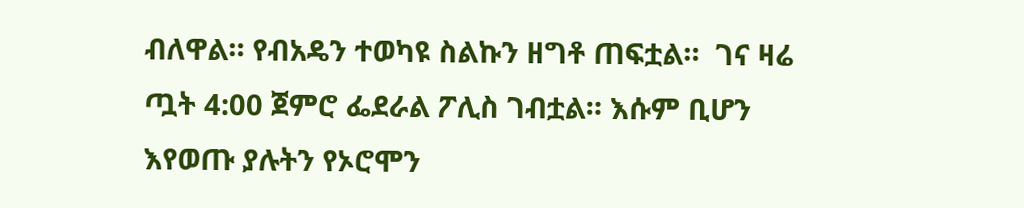ብለዋል። የብአዴን ተወካዩ ስልኩን ዘግቶ ጠፍቷል።  ገና ዛሬ ጧት 4:00 ጀምሮ ፌደራል ፖሊስ ገብቷል። እሱም ቢሆን እየወጡ ያሉትን የኦሮሞን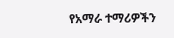የአማራ ተማሪዎችን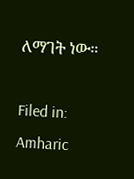ለማገት ነው።

Filed in: Amharic